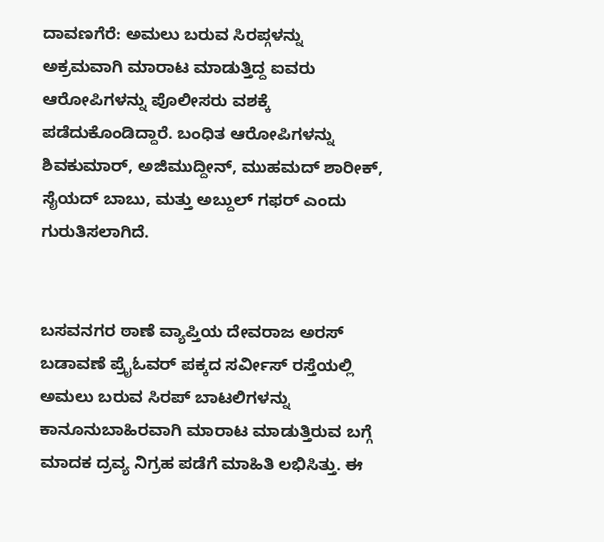ದಾವಣಗೆರೆ: ಅಮಲು ಬರುವ ಸಿರಪ್ಗಳನ್ನು ಅಕ್ರಮವಾಗಿ ಮಾರಾಟ ಮಾಡುತ್ತಿದ್ದ ಐವರು ಆರೋಪಿಗಳನ್ನು ಪೊಲೀಸರು ವಶಕ್ಕೆ ಪಡೆದುಕೊಂಡಿದ್ದಾರೆ. ಬಂಧಿತ ಆರೋಪಿಗಳನ್ನು ಶಿವಕುಮಾರ್, ಅಜಿಮುದ್ದೀನ್, ಮುಹಮದ್ ಶಾರೀಕ್, ಸೈಯದ್ ಬಾಬು, ಮತ್ತು ಅಬ್ದುಲ್ ಗಫರ್ ಎಂದು ಗುರುತಿಸಲಾಗಿದೆ.


ಬಸವನಗರ ಠಾಣೆ ವ್ಯಾಪ್ತಿಯ ದೇವರಾಜ ಅರಸ್ ಬಡಾವಣೆ ಪ್ರೈಓವರ್ ಪಕ್ಕದ ಸರ್ವೀಸ್ ರಸ್ತೆಯಲ್ಲಿ ಅಮಲು ಬರುವ ಸಿರಪ್ ಬಾಟಲಿಗಳನ್ನು ಕಾನೂನುಬಾಹಿರವಾಗಿ ಮಾರಾಟ ಮಾಡುತ್ತಿರುವ ಬಗ್ಗೆ ಮಾದಕ ದ್ರವ್ಯ ನಿಗ್ರಹ ಪಡೆಗೆ ಮಾಹಿತಿ ಲಭಿಸಿತ್ತು. ಈ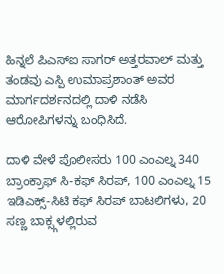ಹಿನ್ನಲೆ ಪಿಎಸ್ಐ ಸಾಗರ್ ಅತ್ತರವಾಲ್ ಮತ್ತು ತಂಡವು ಎಸ್ಪಿ ಉಮಾಪ್ರಶಾಂತ್ ಅವರ ಮಾರ್ಗದರ್ಶನದಲ್ಲಿ ದಾಳಿ ನಡೆಸಿ ಆರೋಪಿಗಳನ್ನು ಬಂಧಿಸಿದೆ.

ದಾಳಿ ವೇಳೆ ಪೊಲೀಸರು 100 ಎಂಎಲ್ನ 340 ಬ್ರಾಂಕ್ರಾಫ್ ಸಿ-ಕಫ್ ಸಿರಪ್, 100 ಎಂಎಲ್ನ 15 ಇಡಿಎಕ್ಸ್-ಸಿಟಿ ಕಫ್ ಸಿರಪ್ ಬಾಟಲಿಗಳು, 20 ಸಣ್ಣ ಬಾಕ್ಸ್ಗಳಲ್ಲಿರುವ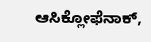ಆಸಿಕ್ಲೋಫೆನಾಕ್,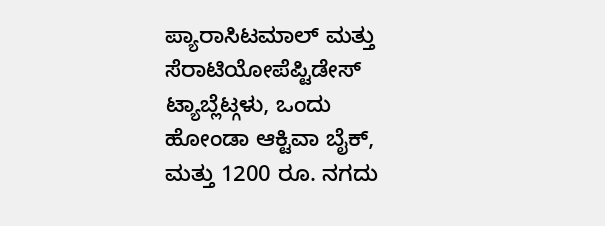ಪ್ಯಾರಾಸಿಟಮಾಲ್ ಮತ್ತು ಸೆರಾಟಿಯೋಪೆಪ್ಟಿಡೇಸ್ ಟ್ಯಾಬ್ಲೆಟ್ಗಳು, ಒಂದು ಹೋಂಡಾ ಆಕ್ಟಿವಾ ಬೈಕ್, ಮತ್ತು 1200 ರೂ. ನಗದು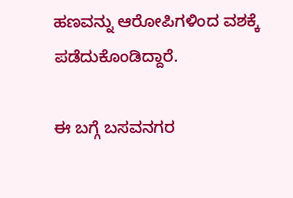ಹಣವನ್ನು ಆರೋಪಿಗಳಿಂದ ವಶಕ್ಕೆ ಪಡೆದುಕೊಂಡಿದ್ದಾರೆ.

ಈ ಬಗ್ಗೆ ಬಸವನಗರ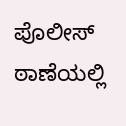ಪೊಲೀಸ್ ಠಾಣೆಯಲ್ಲಿ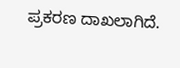ಪ್ರಕರಣ ದಾಖಲಾಗಿದೆ.